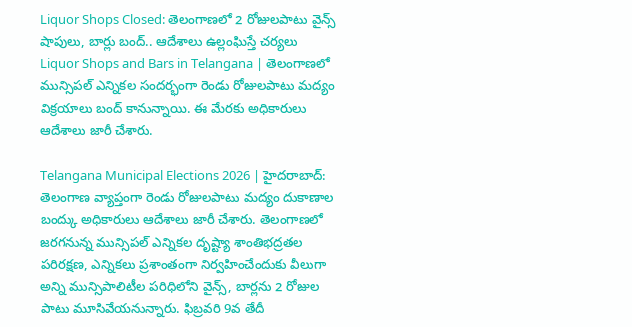Liquor Shops Closed: తెలంగాణలో 2 రోజులపాటు వైన్స్ షాపులు, బార్లు బంద్.. ఆదేశాలు ఉల్లంఘిస్తే చర్యలు
Liquor Shops and Bars in Telangana | తెలంగాణలో మున్సిపల్ ఎన్నికల సందర్భంగా రెండు రోజులపాటు మద్యం విక్రయాలు బంద్ కానున్నాయి. ఈ మేరకు అధికారులు ఆదేశాలు జారీ చేశారు.

Telangana Municipal Elections 2026 | హైదరాబాద్: తెలంగాణ వ్యాప్తంగా రెండు రోజులపాటు మద్యం దుకాణాల బంద్కు అధికారులు ఆదేశాలు జారీ చేశారు. తెలంగాణలో జరగనున్న మున్సిపల్ ఎన్నికల దృష్ట్యా శాంతిభద్రతల పరిరక్షణ, ఎన్నికలు ప్రశాంతంగా నిర్వహించేందుకు వీలుగా అన్ని మున్సిపాలిటీల పరిధిలోని వైన్స్, బార్లను 2 రోజుల పాటు మూసివేయనున్నారు. ఫిబ్రవరి 9వ తేదీ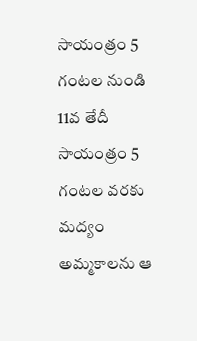సాయంత్రం 5 గంటల నుండి 11వ తేదీ సాయంత్రం 5 గంటల వరకు మద్యం అమ్మకాలను ఆ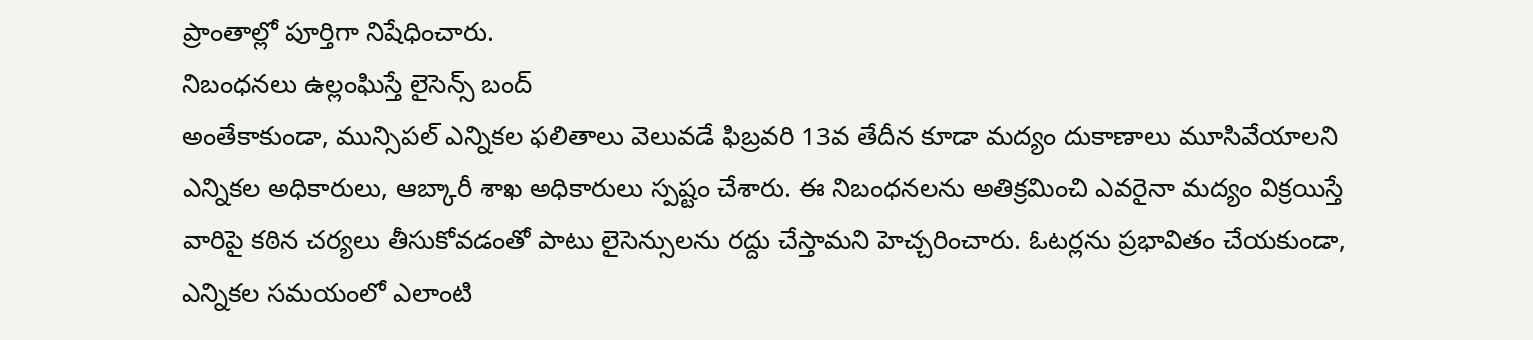ప్రాంతాల్లో పూర్తిగా నిషేధించారు.
నిబంధనలు ఉల్లంఘిస్తే లైసెన్స్ బంద్
అంతేకాకుండా, మున్సిపల్ ఎన్నికల ఫలితాలు వెలువడే ఫిబ్రవరి 13వ తేదీన కూడా మద్యం దుకాణాలు మూసివేయాలని ఎన్నికల అధికారులు, ఆబ్కారీ శాఖ అధికారులు స్పష్టం చేశారు. ఈ నిబంధనలను అతిక్రమించి ఎవరైనా మద్యం విక్రయిస్తే వారిపై కఠిన చర్యలు తీసుకోవడంతో పాటు లైసెన్సులను రద్దు చేస్తామని హెచ్చరించారు. ఓటర్లను ప్రభావితం చేయకుండా, ఎన్నికల సమయంలో ఎలాంటి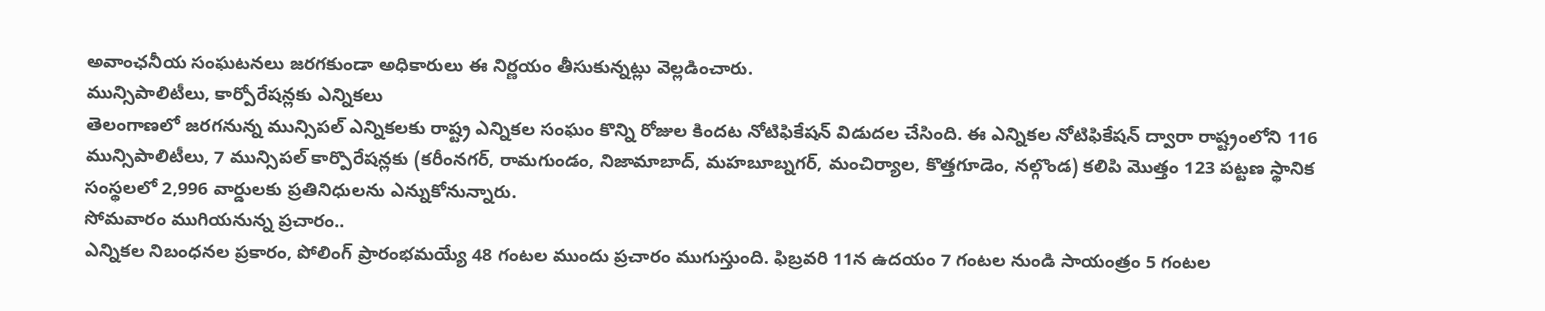అవాంఛనీయ సంఘటనలు జరగకుండా అధికారులు ఈ నిర్ణయం తీసుకున్నట్లు వెల్లడించారు.
మున్సిపాలిటీలు, కార్పోరేషన్లకు ఎన్నికలు
తెలంగాణలో జరగనున్న మున్సిపల్ ఎన్నికలకు రాష్ట్ర ఎన్నికల సంఘం కొన్ని రోజుల కిందట నోటిఫికేషన్ విడుదల చేసింది. ఈ ఎన్నికల నోటిఫికేషన్ ద్వారా రాష్ట్రంలోని 116 మున్సిపాలిటీలు, 7 మున్సిపల్ కార్పొరేషన్లకు (కరీంనగర్, రామగుండం, నిజామాబాద్, మహబూబ్నగర్, మంచిర్యాల, కొత్తగూడెం, నల్గొండ) కలిపి మొత్తం 123 పట్టణ స్థానిక సంస్థలలో 2,996 వార్డులకు ప్రతినిధులను ఎన్నుకోనున్నారు.
సోమవారం ముగియనున్న ప్రచారం..
ఎన్నికల నిబంధనల ప్రకారం, పోలింగ్ ప్రారంభమయ్యే 48 గంటల ముందు ప్రచారం ముగుస్తుంది. ఫిబ్రవరి 11న ఉదయం 7 గంటల నుండి సాయంత్రం 5 గంటల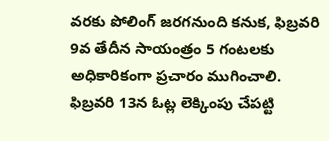వరకు పోలింగ్ జరగనుంది కనుక, ఫిబ్రవరి 9వ తేదీన సాయంత్రం 5 గంటలకు అధికారికంగా ప్రచారం ముగించాలి. ఫిబ్రవరి 13న ఓట్ల లెక్కింపు చేపట్టి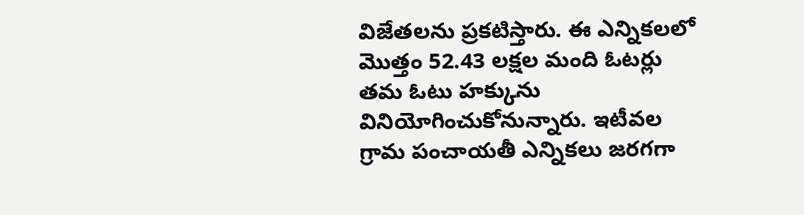విజేతలను ప్రకటిస్తారు. ఈ ఎన్నికలలో మొత్తం 52.43 లక్షల మంది ఓటర్లు తమ ఓటు హక్కును వినియోగించుకోనున్నారు. ఇటీవల గ్రామ పంచాయతీ ఎన్నికలు జరగగా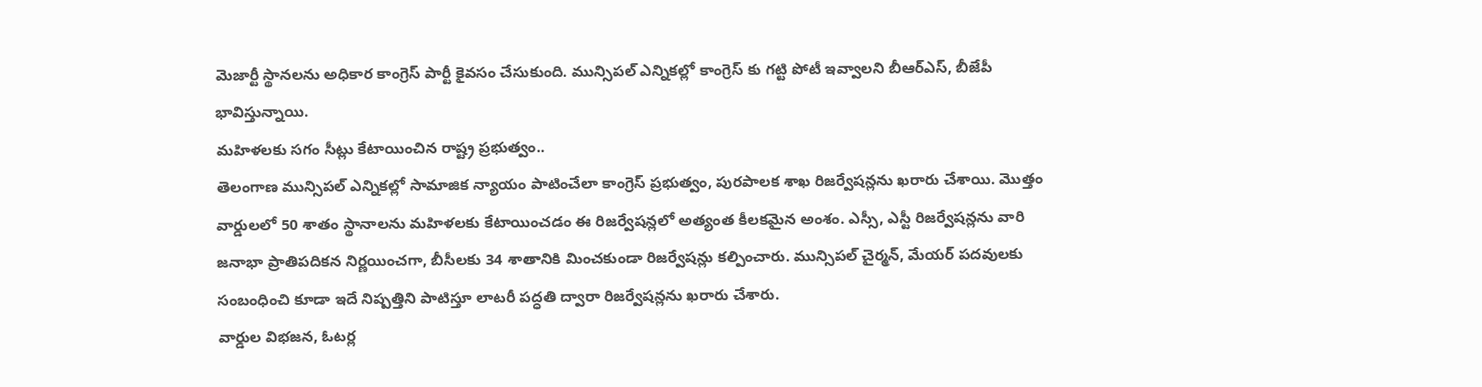మెజార్టీ స్థానలను అధికార కాంగ్రెస్ పార్టీ కైవసం చేసుకుంది. మున్సిపల్ ఎన్నికల్లో కాంగ్రెస్ కు గట్టి పోటీ ఇవ్వాలని బీఆర్ఎస్, బీజేపీ భావిస్తున్నాయి.
మహిళలకు సగం సీట్లు కేటాయించిన రాష్ట్ర ప్రభుత్వం..
తెలంగాణ మున్సిపల్ ఎన్నికల్లో సామాజిక న్యాయం పాటించేలా కాంగ్రెస్ ప్రభుత్వం, పురపాలక శాఖ రిజర్వేషన్లను ఖరారు చేశాయి. మొత్తం వార్డులలో 50 శాతం స్థానాలను మహిళలకు కేటాయించడం ఈ రిజర్వేషన్లలో అత్యంత కీలకమైన అంశం. ఎస్సీ, ఎస్టీ రిజర్వేషన్లను వారి జనాభా ప్రాతిపదికన నిర్ణయించగా, బీసీలకు 34 శాతానికి మించకుండా రిజర్వేషన్లు కల్పించారు. మున్సిపల్ చైర్మన్, మేయర్ పదవులకు సంబంధించి కూడా ఇదే నిష్పత్తిని పాటిస్తూ లాటరీ పద్ధతి ద్వారా రిజర్వేషన్లను ఖరారు చేశారు.
వార్డుల విభజన, ఓటర్ల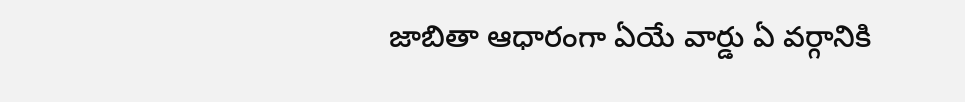జాబితా ఆధారంగా ఏయే వార్డు ఏ వర్గానికి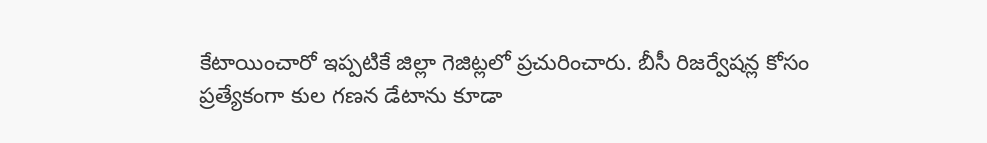కేటాయించారో ఇప్పటికే జిల్లా గెజిట్లలో ప్రచురించారు. బీసీ రిజర్వేషన్ల కోసం ప్రత్యేకంగా కుల గణన డేటాను కూడా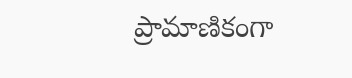ప్రామాణికంగా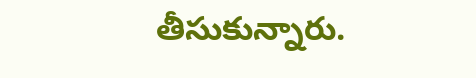తీసుకున్నారు.